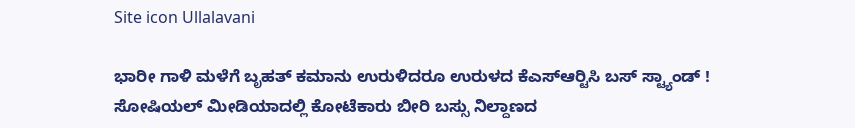Site icon Ullalavani

ಭಾರೀ ಗಾಳಿ ಮಳೆಗೆ ಬೃಹತ್ ಕಮಾನು ಉರುಳಿದರೂ ಉರುಳದ ಕೆಎಸ್‍ಆರ್‍ಟಿಸಿ ಬಸ್ ಸ್ಟ್ಯಾಂಡ್ ! ಸೋಷಿಯಲ್ ಮೀಡಿಯಾದಲ್ಲಿ ಕೋಟೆಕಾರು ಬೀರಿ ಬಸ್ಸು ನಿಲ್ದಾಣದ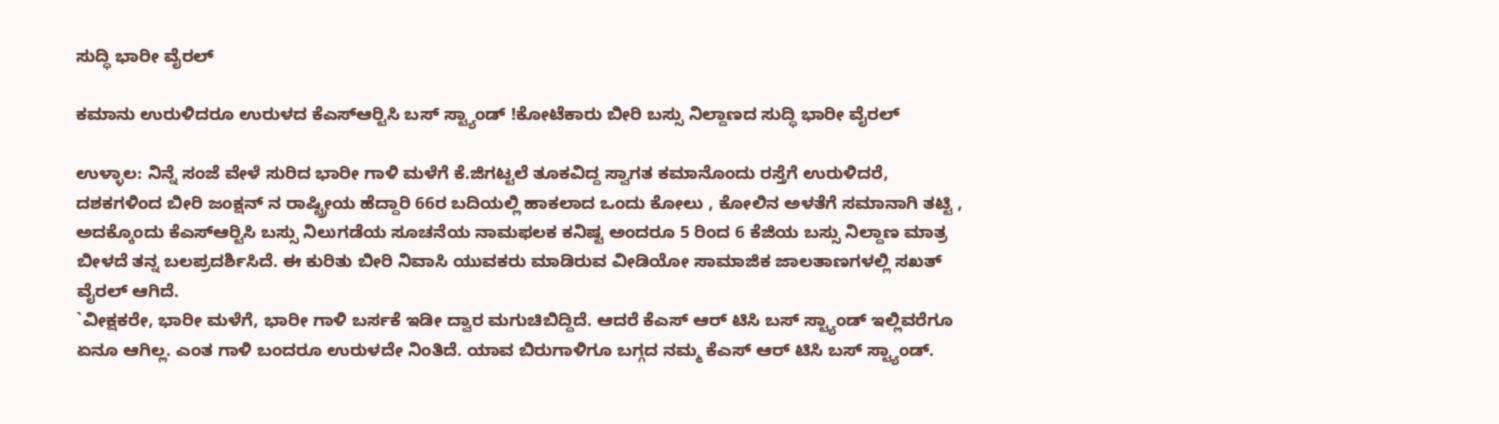ಸುದ್ಧಿ ಭಾರೀ ವೈರಲ್

ಕಮಾನು ಉರುಳಿದರೂ ಉರುಳದ ಕೆಎಸ್‍ಆರ್‍ಟಿಸಿ ಬಸ್ ಸ್ಟ್ಯಾಂಡ್ !ಕೋಟೆಕಾರು ಬೀರಿ ಬಸ್ಸು ನಿಲ್ದಾಣದ ಸುದ್ಧಿ ಭಾರೀ ವೈರಲ್

ಉಳ್ಳಾಲ: ನಿನ್ನೆ ಸಂಜೆ ವೇಳೆ ಸುರಿದ ಭಾರೀ ಗಾಳಿ ಮಳೆಗೆ ಕೆ.ಜಿಗಟ್ಟಲೆ ತೂಕವಿದ್ದ ಸ್ವಾಗತ ಕಮಾನೊಂದು ರಸ್ತೆಗೆ ಉರುಳಿದರೆ, ದಶಕಗಳಿಂದ ಬೀರಿ ಜಂಕ್ಷನ್ ನ ರಾಷ್ಟ್ರೀಯ ಹೆದ್ದಾರಿ 66ರ ಬದಿಯಲ್ಲಿ ಹಾಕಲಾದ ಒಂದು ಕೋಲು , ಕೋಲಿನ ಅಳತೆಗೆ ಸಮಾನಾಗಿ ತಟ್ಟಿ , ಅದಕ್ಕೊಂದು ಕೆಎಸ್‍ಆರ್‍ಟಿಸಿ ಬಸ್ಸು ನಿಲುಗಡೆಯ ಸೂಚನೆಯ ನಾಮಫಲಕ ಕನಿಷ್ಟ ಅಂದರೂ 5 ರಿಂದ 6 ಕೆಜಿಯ ಬಸ್ಸು ನಿಲ್ದಾಣ ಮಾತ್ರ ಬೀಳದೆ ತನ್ನ ಬಲಪ್ರದರ್ಶಿಸಿದೆ. ಈ ಕುರಿತು ಬೀರಿ ನಿವಾಸಿ ಯುವಕರು ಮಾಡಿರುವ ವೀಡಿಯೋ ಸಾಮಾಜಿಕ ಜಾಲತಾಣಗಳಲ್ಲಿ ಸಖತ್ ವೈರಲ್ ಆಗಿದೆ.
`ವೀಕ್ಷಕರೇ, ಭಾರೀ ಮಳೆಗೆ, ಭಾರೀ ಗಾಳಿ ಬರ್ಸಕೆ ಇಡೀ ದ್ವಾರ ಮಗುಚಿಬಿದ್ದಿದೆ. ಆದರೆ ಕೆಎಸ್ ಆರ್ ಟಿಸಿ ಬಸ್ ಸ್ಟ್ಯಾಂಡ್ ಇಲ್ಲಿವರೆಗೂ ಏನೂ ಆಗಿಲ್ಲ. ಎಂತ ಗಾಳಿ ಬಂದರೂ ಉರುಳದೇ ನಿಂತಿದೆ. ಯಾವ ಬಿರುಗಾಳಿಗೂ ಬಗ್ಗದ ನಮ್ಮ ಕೆಎಸ್ ಆರ್ ಟಿಸಿ ಬಸ್ ಸ್ಟ್ಯಾಂಡ್.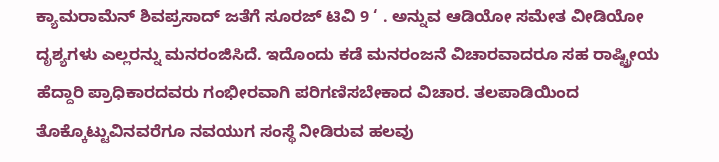ಕ್ಯಾಮರಾಮೆನ್ ಶಿವಪ್ರಸಾದ್ ಜತೆಗೆ ಸೂರಜ್ ಟಿವಿ 9 ‘ . ಅನ್ನುವ ಆಡಿಯೋ ಸಮೇತ ವೀಡಿಯೋ ದೃಶ್ಯಗಳು ಎಲ್ಲರನ್ನು ಮನರಂಜಿಸಿದೆ. ಇದೊಂದು ಕಡೆ ಮನರಂಜನೆ ವಿಚಾರವಾದರೂ ಸಹ ರಾಷ್ಟ್ರೀಯ ಹೆದ್ದಾರಿ ಪ್ರಾಧಿಕಾರದವರು ಗಂಭೀರವಾಗಿ ಪರಿಗಣಿಸಬೇಕಾದ ವಿಚಾರ. ತಲಪಾಡಿಯಿಂದ ತೊಕ್ಕೊಟ್ಟುವಿನವರೆಗೂ ನವಯುಗ ಸಂಸ್ಥೆ ನೀಡಿರುವ ಹಲವು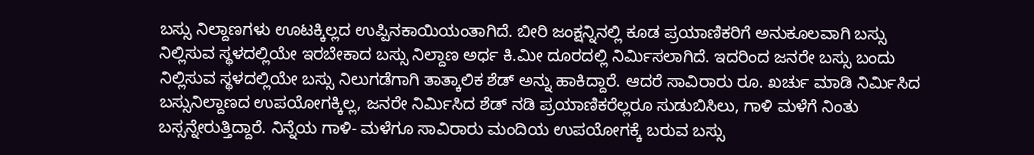ಬಸ್ಸು ನಿಲ್ದಾಣಗಳು ಊಟಕ್ಕಿಲ್ಲದ ಉಪ್ಪಿನಕಾಯಿಯಂತಾಗಿದೆ. ಬೀರಿ ಜಂಕ್ಷನ್ನಿನಲ್ಲಿ ಕೂಡ ಪ್ರಯಾಣಿಕರಿಗೆ ಅನುಕೂಲವಾಗಿ ಬಸ್ಸು ನಿಲ್ಲಿಸುವ ಸ್ಥಳದಲ್ಲಿಯೇ ಇರಬೇಕಾದ ಬಸ್ಸು ನಿಲ್ದಾಣ ಅರ್ಧ ಕಿ.ಮೀ ದೂರದಲ್ಲಿ ನಿರ್ಮಿಸಲಾಗಿದೆ. ಇದರಿಂದ ಜನರೇ ಬಸ್ಸು ಬಂದು ನಿಲ್ಲಿಸುವ ಸ್ಥಳದಲ್ಲಿಯೇ ಬಸ್ಸು ನಿಲುಗಡೆಗಾಗಿ ತಾತ್ಕಾಲಿಕ ಶೆಡ್ ಅನ್ನು ಹಾಕಿದ್ದಾರೆ. ಆದರೆ ಸಾವಿರಾರು ರೂ. ಖರ್ಚು ಮಾಡಿ ನಿರ್ಮಿಸಿದ ಬಸ್ಸುನಿಲ್ದಾಣದ ಉಪಯೋಗಕ್ಕಿಲ್ಲ, ಜನರೇ ನಿರ್ಮಿಸಿದ ಶೆಡ್ ನಡಿ ಪ್ರಯಾಣಿಕರೆಲ್ಲರೂ ಸುಡುಬಿಸಿಲು, ಗಾಳಿ ಮಳೆಗೆ ನಿಂತು ಬಸ್ಸನ್ನೇರುತ್ತಿದ್ದಾರೆ. ನಿನ್ನೆಯ ಗಾಳಿ- ಮಳೆಗೂ ಸಾವಿರಾರು ಮಂದಿಯ ಉಪಯೋಗಕ್ಕೆ ಬರುವ ಬಸ್ಸು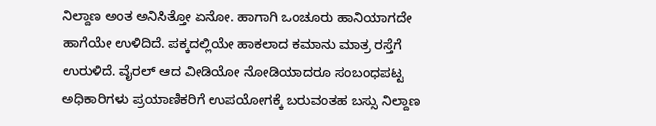ನಿಲ್ದಾಣ ಅಂತ ಅನಿಸಿತ್ತೋ ಏನೋ. ಹಾಗಾಗಿ ಒಂಚೂರು ಹಾನಿಯಾಗದೇ ಹಾಗೆಯೇ ಉಳಿದಿದೆ. ಪಕ್ಕದಲ್ಲಿಯೇ ಹಾಕಲಾದ ಕಮಾನು ಮಾತ್ರ ರಸ್ತೆಗೆ ಉರುಳಿದೆ. ವೈರಲ್ ಆದ ವೀಡಿಯೋ ನೋಡಿಯಾದರೂ ಸಂಬಂಧಪಟ್ಟ ಅಧಿಕಾರಿಗಳು ಪ್ರಯಾಣಿಕರಿಗೆ ಉಪಯೋಗಕ್ಕೆ ಬರುವಂತಹ ಬಸ್ಸು ನಿಲ್ದಾಣ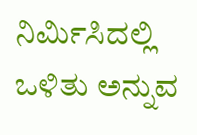ನಿರ್ಮಿಸಿದಲ್ಲಿ ಒಳಿತು ಅನ್ನುವ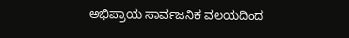ಅಭಿಪ್ರಾಯ ಸಾರ್ವಜನಿಕ ವಲಯದಿಂದ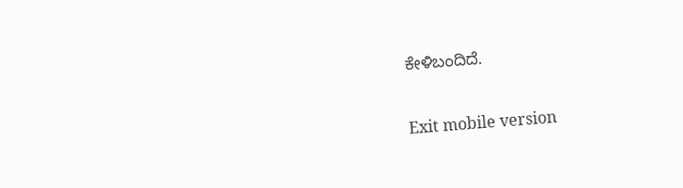ಕೇಳಿಬಂದಿದೆ.

Exit mobile version